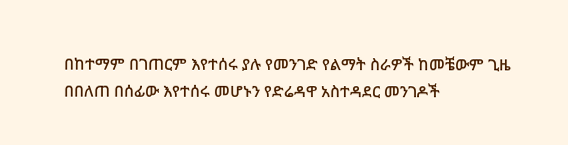በከተማም በገጠርም እየተሰሩ ያሉ የመንገድ የልማት ስራዎች ከመቼውም ጊዜ በበለጠ በሰፊው እየተሰሩ መሆኑን የድሬዳዋ አስተዳደር መንገዶች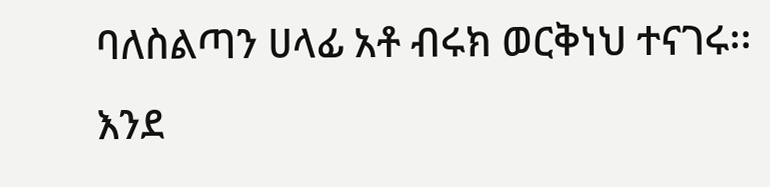ባለስልጣን ሀላፊ አቶ ብሩክ ወርቅነህ ተናገሩ፡፡
እንደ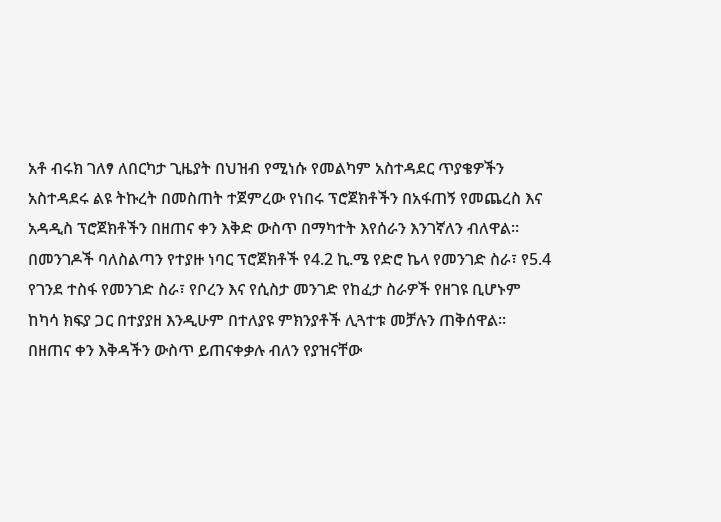አቶ ብሩክ ገለፃ ለበርካታ ጊዜያት በህዝብ የሚነሱ የመልካም አስተዳደር ጥያቄዎችን አስተዳደሩ ልዩ ትኩረት በመስጠት ተጀምረው የነበሩ ፕሮጀክቶችን በአፋጠኝ የመጨረስ እና አዳዲስ ፕሮጀክቶችን በዘጠና ቀን እቅድ ውስጥ በማካተት እየሰራን እንገኛለን ብለዋል፡፡
በመንገዶች ባለስልጣን የተያዙ ነባር ፕሮጀክቶች የ4.2 ኪ.ሜ የድሮ ኬላ የመንገድ ስራ፣ የ5.4 የገንደ ተስፋ የመንገድ ስራ፣ የቦረን እና የሲስታ መንገድ የከፈታ ስራዎች የዘገዩ ቢሆኑም ከካሳ ክፍያ ጋር በተያያዘ እንዲሁም በተለያዩ ምክንያቶች ሊጓተቱ መቻሉን ጠቅሰዋል፡፡
በዘጠና ቀን እቅዳችን ውስጥ ይጠናቀቃሉ ብለን የያዝናቸው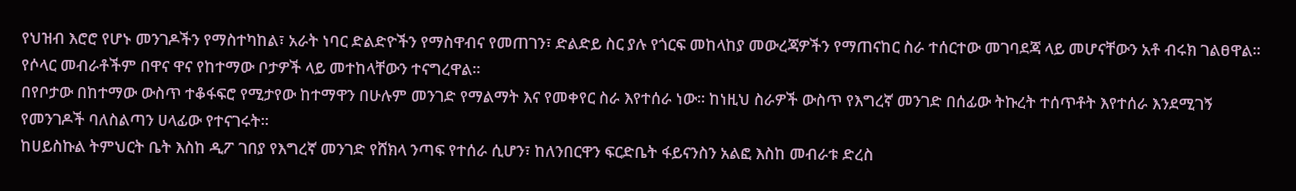የህዝብ እሮሮ የሆኑ መንገዶችን የማስተካከል፣ አራት ነባር ድልድዮችን የማስዋብና የመጠገን፣ ድልድይ ስር ያሉ የጎርፍ መከላከያ መውረጃዎችን የማጠናከር ስራ ተሰርተው መገባደጃ ላይ መሆናቸውን አቶ ብሩክ ገልፀዋል፡፡ የሶላር መብራቶችም በዋና ዋና የከተማው ቦታዎች ላይ መተከላቸውን ተናግረዋል፡፡
በየቦታው በከተማው ውስጥ ተቆፋፍሮ የሚታየው ከተማዋን በሁሉም መንገድ የማልማት እና የመቀየር ስራ እየተሰራ ነው፡፡ ከነዚህ ስራዎች ውስጥ የእግረኛ መንገድ በሰፊው ትኩረት ተሰጥቶት እየተሰራ እንደሚገኝ የመንገዶች ባለስልጣን ሀላፊው የተናገሩት፡፡
ከሀይስኩል ትምህርት ቤት እስከ ዲፖ ገበያ የእግረኛ መንገድ የሸክላ ንጣፍ የተሰራ ሲሆን፣ ከለንበርዋን ፍርድቤት ፋይናንስን አልፎ እስከ መብራቱ ድረስ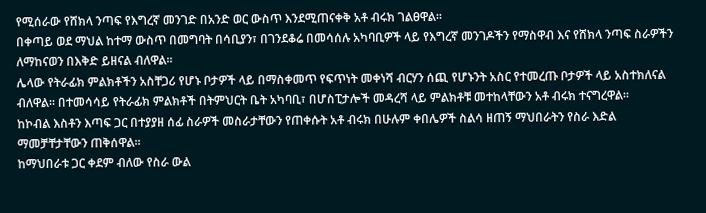የሚሰራው የሸክላ ንጣፍ የእግረኛ መንገድ በአንድ ወር ውስጥ እንደሚጠናቀቅ አቶ ብሩክ ገልፀዋል፡፡
በቀጣይ ወደ ማህል ከተማ ውስጥ በመግባት በሳቢያን፣ በገንደቆሬ በመሳሰሉ አካባቢዎች ላይ የእግረኛ መንገዶችን የማስዋብ እና የሸክላ ንጣፍ ስራዎችን ለማከናወን በእቅድ ይዘናል ብለዋል፡፡
ሌላው የትራፊክ ምልክቶችን አስቸጋሪ የሆኑ ቦታዎች ላይ በማስቀመጥ የፍጥነት መቀነሻ ብርሃን ሰጪ የሆኑንት አስር የተመረጡ ቦታዎች ላይ አስተክለናል ብለዋል፡፡ በተመሳሳይ የትራፊክ ምልክቶች በትምህርት ቤት አካባቢ፣ በሆስፒታሎች መዳረሻ ላይ ምልክቶቹ መተከላቸውን አቶ ብሩክ ተናግረዋል፡፡
ከኮብል እስቶን እጣፍ ጋር በተያያዘ ሰፊ ስራዎች መስራታቸውን የጠቀሱት አቶ ብሩክ በሁሉም ቀበሌዎች ስልሳ ዘጠኝ ማህበራትን የስራ እድል ማመቻቸታቸውን ጠቅሰዋል፡፡
ከማህበራቱ ጋር ቀደም ብለው የስራ ውል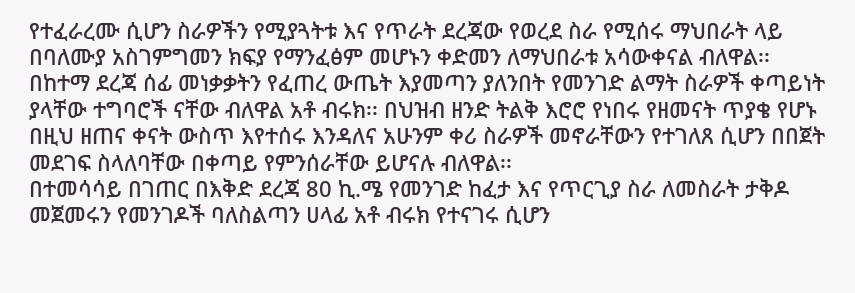የተፈራረሙ ሲሆን ስራዎችን የሚያጓትቱ እና የጥራት ደረጃው የወረደ ስራ የሚሰሩ ማህበራት ላይ በባለሙያ አስገምግመን ክፍያ የማንፈፅም መሆኑን ቀድመን ለማህበራቱ አሳውቀናል ብለዋል፡፡
በከተማ ደረጃ ሰፊ መነቃቃትን የፈጠረ ውጤት እያመጣን ያለንበት የመንገድ ልማት ስራዎች ቀጣይነት ያላቸው ተግባሮች ናቸው ብለዋል አቶ ብሩክ፡፡ በህዝብ ዘንድ ትልቅ እሮሮ የነበሩ የዘመናት ጥያቄ የሆኑ በዚህ ዘጠና ቀናት ውስጥ እየተሰሩ እንዳለና አሁንም ቀሪ ስራዎች መኖራቸውን የተገለጸ ሲሆን በበጀት መደገፍ ስላለባቸው በቀጣይ የምንሰራቸው ይሆናሉ ብለዋል፡፡
በተመሳሳይ በገጠር በእቅድ ደረጃ 80 ኪ.ሜ የመንገድ ከፈታ እና የጥርጊያ ስራ ለመስራት ታቅዶ መጀመሩን የመንገዶች ባለስልጣን ሀላፊ አቶ ብሩክ የተናገሩ ሲሆን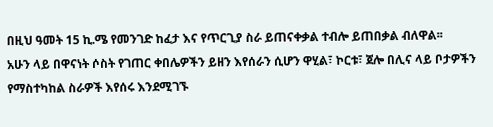በዚህ ዓመት 15 ኪ.ሜ የመንገድ ከፈታ እና የጥርጊያ ስራ ይጠናቀቃል ተብሎ ይጠበቃል ብለዋል፡፡
አሁን ላይ በዋናነት ሶስት የገጠር ቀበሌዎችን ይዘን እየሰራን ሲሆን ዋሂል፣ ኮርቱ፣ ጀሎ በሊና ላይ ቦታዎችን የማስተካከል ስራዎች እየሰሩ እንደሚገኙ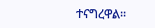ተናግረዋል፡፡